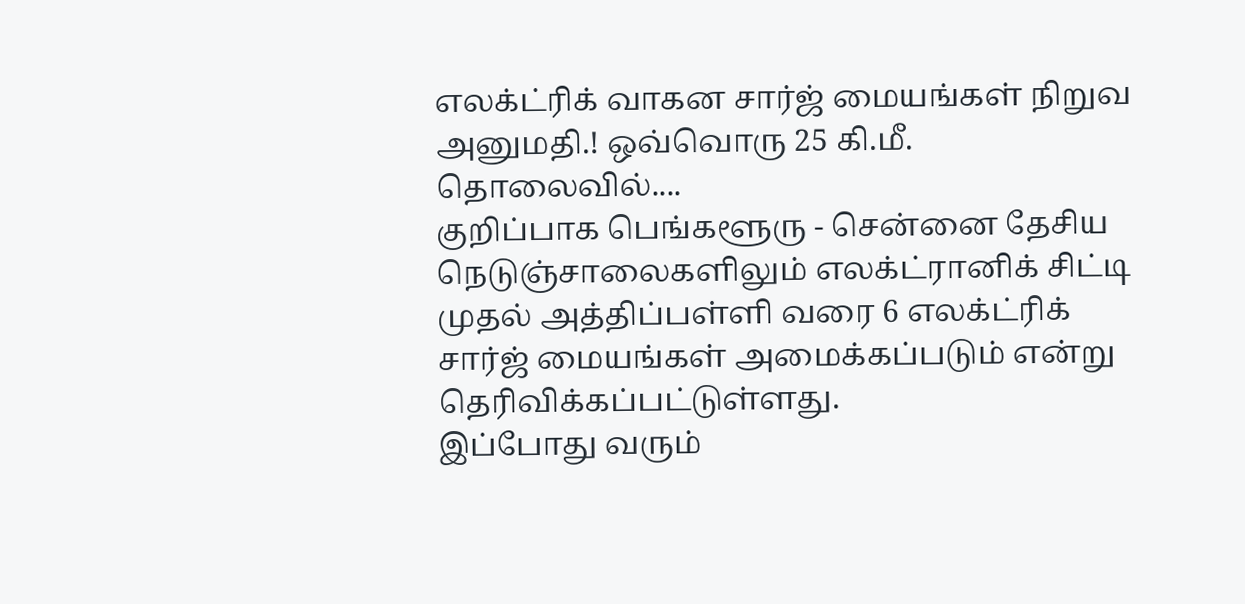எலக்ட்ரிக் வாகன சார்ஜ் மையங்கள் நிறுவ அனுமதி.! ஒவ்வொரு 25 கி.மீ. தொலைவில்....
குறிப்பாக பெங்களூரு - சென்னை தேசிய நெடுஞ்சாலைகளிலும் எலக்ட்ரானிக் சிட்டி முதல் அத்திப்பள்ளி வரை 6 எலக்ட்ரிக் சார்ஜ் மையங்கள் அமைக்கப்படும் என்று தெரிவிக்கப்பட்டுள்ளது.
இப்போது வரும்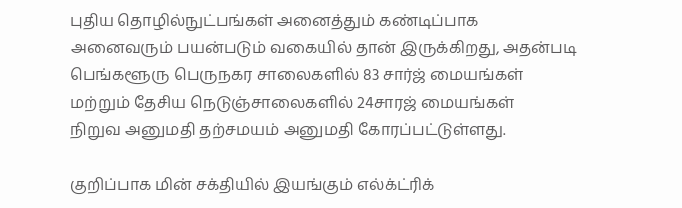புதிய தொழில்நுட்பங்கள் அனைத்தும் கண்டிப்பாக அனைவரும் பயன்படும் வகையில் தான் இருக்கிறது, அதன்படி பெங்களூரு பெருநகர சாலைகளில் 83 சார்ஜ் மையங்கள் மற்றும் தேசிய நெடுஞ்சாலைகளில் 24சாரஜ் மையங்கள்
நிறுவ அனுமதி தற்சமயம் அனுமதி கோரப்பட்டுள்ளது.

குறிப்பாக மின் சக்தியில் இயங்கும் எல்க்ட்ரிக்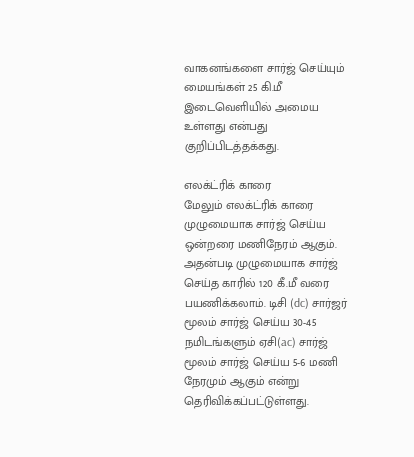வாகனங்களை சார்ஜ் செய்யும் மையங்கள் 25 கி.மீ இடைவெளியில் அமைய உள்ளது என்பது குறிப்பிடத்தக்கது.

எலக்ட்ரிக் காரை
மேலும் எலக்ட்ரிக் காரை முழுமையாக சார்ஜ் செய்ய ஒன்றரை மணிநேரம் ஆகும். அதன்படி முழுமையாக சார்ஜ் செய்த காரில் 120 கீ.மீ வரை பயணிக்கலாம். டிசி (dc) சார்ஜர் மூலம் சார்ஜ் செய்ய 30-45 நமிடங்களும் ஏசி(ac) சார்ஜ் மூலம் சார்ஜ் செய்ய 5-6 மணி நேரமும் ஆகும் என்று தெரிவிக்கப்பட்டுள்ளது.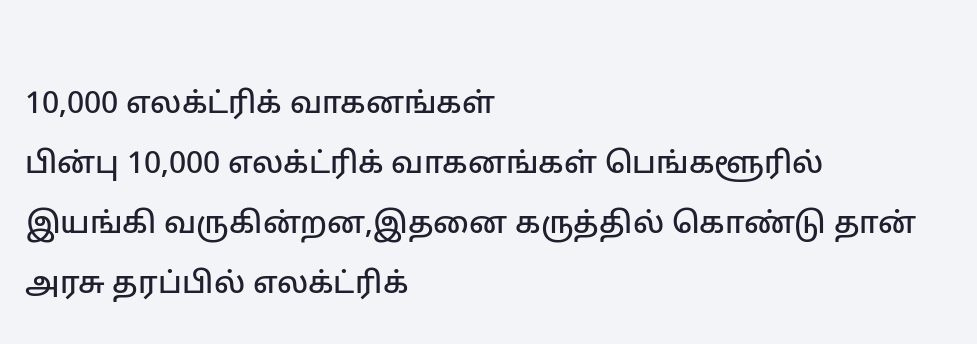10,000 எலக்ட்ரிக் வாகனங்கள்
பின்பு 10,000 எலக்ட்ரிக் வாகனங்கள் பெங்களூரில் இயங்கி வருகின்றன,இதனை கருத்தில் கொண்டு தான் அரசு தரப்பில் எலக்ட்ரிக்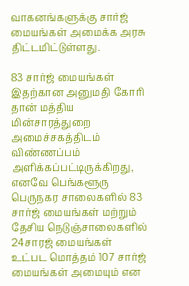வாகனங்களுக்கு சார்ஜ் மையங்கள் அமைக்க அரசு திட்டமிட்டுள்ளது.

83 சார்ஜ் மையங்கள்
இதற்கான அனுமதி கோரி தான் மத்திய மின்சாரத்துறை அமைச்சகத்திடம் விண்ணப்பம் அளிக்கப்பட்டிருக்கிறது, எனவே பெங்களூரு பெருநகர சாலைகளில் 83 சார்ஜ் மையங்கள் மற்றும் தேசிய நெடுஞ்சாலைகளில் 24சாரஜ் மையங்கள்
உட்பட மொத்தம் 107 சார்ஜ் மையங்கள் அமையும் என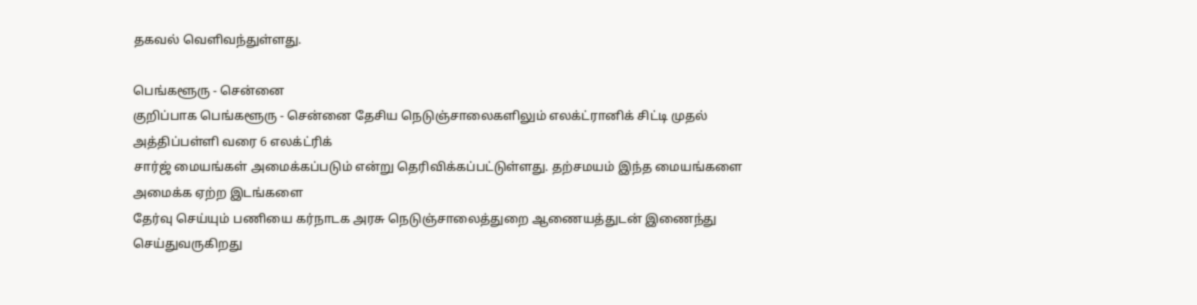தகவல் வெளிவந்துள்ளது.

பெங்களூரு - சென்னை
குறிப்பாக பெங்களூரு - சென்னை தேசிய நெடுஞ்சாலைகளிலும் எலக்ட்ரானிக் சிட்டி முதல் அத்திப்பள்ளி வரை 6 எலக்ட்ரிக்
சார்ஜ் மையங்கள் அமைக்கப்படும் என்று தெரிவிக்கப்பட்டுள்ளது. தற்சமயம் இந்த மையங்களை அமைக்க ஏற்ற இடங்களை
தேர்வு செய்யும் பணியை கர்நாடக அரசு நெடுஞ்சாலைத்துறை ஆணையத்துடன் இணைந்து செய்துவருகிறது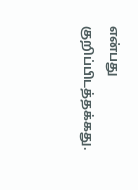என்பது குறிப்பிடத்தக்கது.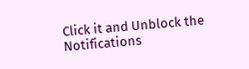Click it and Unblock the Notifications